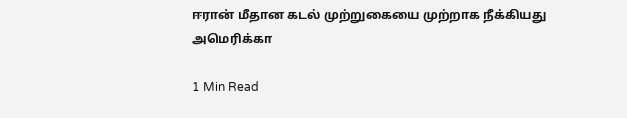ஈரான் மீதான கடல் முற்றுகையை முற்றாக நீக்கியது அமெரிக்கா

1 Min Read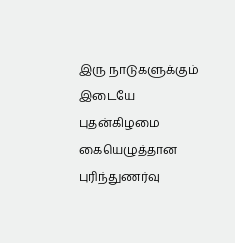இரு நாடுகளுக்கும் இடையே புதன்கிழமை கையெழுத்தான புரிந்துணர்வு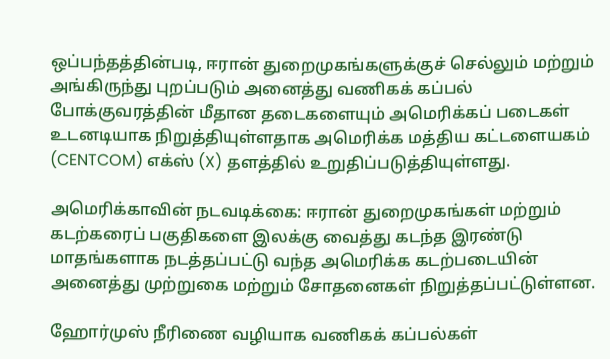ஒப்பந்தத்தின்படி, ஈரான் துறைமுகங்களுக்குச் செல்லும் மற்றும் அங்கிருந்து புறப்படும் அனைத்து வணிகக் கப்பல் போக்குவரத்தின் மீதான தடைகளையும் அமெரிக்கப் படைகள் உடனடியாக நிறுத்தியுள்ளதாக அமெரிக்க மத்திய கட்டளையகம் (CENTCOM) எக்ஸ் (X) தளத்தில் உறுதிப்படுத்தியுள்ளது.

அமெரிக்காவின் நடவடிக்கை: ஈரான் துறைமுகங்கள் மற்றும் கடற்கரைப் பகுதிகளை இலக்கு வைத்து கடந்த இரண்டு மாதங்களாக நடத்தப்பட்டு வந்த அமெரிக்க கடற்படையின் அனைத்து முற்றுகை மற்றும் சோதனைகள் நிறுத்தப்பட்டுள்ளன.

ஹோர்முஸ் நீரிணை வழியாக வணிகக் கப்பல்கள்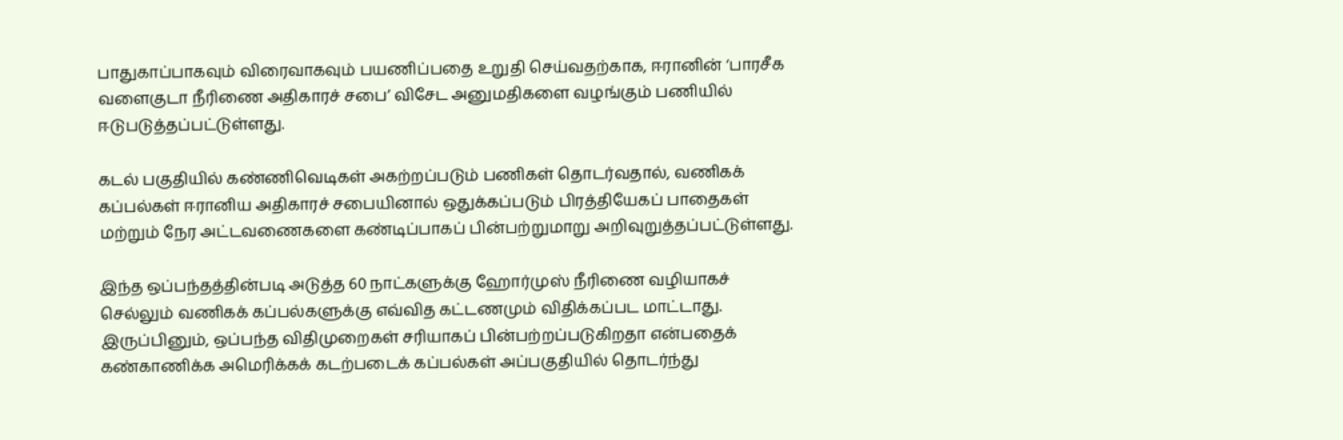பாதுகாப்பாகவும் விரைவாகவும் பயணிப்பதை உறுதி செய்வதற்காக, ஈரானின் ‘பாரசீக வளைகுடா நீரிணை அதிகாரச் சபை’ விசேட அனுமதிகளை வழங்கும் பணியில் ஈடுபடுத்தப்பட்டுள்ளது.

கடல் பகுதியில் கண்ணிவெடிகள் அகற்றப்படும் பணிகள் தொடர்வதால், வணிகக் கப்பல்கள் ஈரானிய அதிகாரச் சபையினால் ஒதுக்கப்படும் பிரத்தியேகப் பாதைகள் மற்றும் நேர அட்டவணைகளை கண்டிப்பாகப் பின்பற்றுமாறு அறிவுறுத்தப்பட்டுள்ளது.

இந்த ஒப்பந்தத்தின்படி அடுத்த 60 நாட்களுக்கு ஹோர்முஸ் நீரிணை வழியாகச் செல்லும் வணிகக் கப்பல்களுக்கு எவ்வித கட்டணமும் விதிக்கப்பட மாட்டாது. இருப்பினும், ஒப்பந்த விதிமுறைகள் சரியாகப் பின்பற்றப்படுகிறதா என்பதைக் கண்காணிக்க அமெரிக்கக் கடற்படைக் கப்பல்கள் அப்பகுதியில் தொடர்ந்து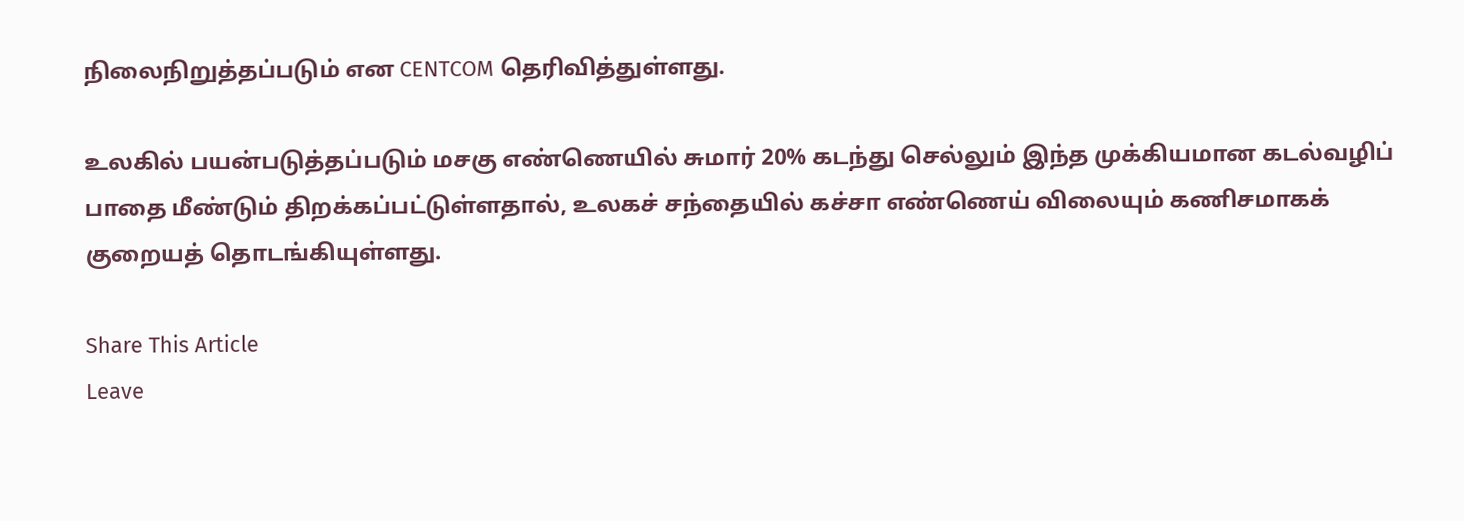நிலைநிறுத்தப்படும் என CENTCOM தெரிவித்துள்ளது.

உலகில் பயன்படுத்தப்படும் மசகு எண்ணெயில் சுமார் 20% கடந்து செல்லும் இந்த முக்கியமான கடல்வழிப் பாதை மீண்டும் திறக்கப்பட்டுள்ளதால், உலகச் சந்தையில் கச்சா எண்ணெய் விலையும் கணிசமாகக் குறையத் தொடங்கியுள்ளது.

Share This Article
Leave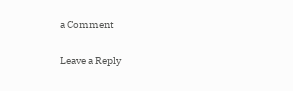a Comment

Leave a Reply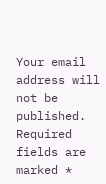Your email address will not be published. Required fields are marked *